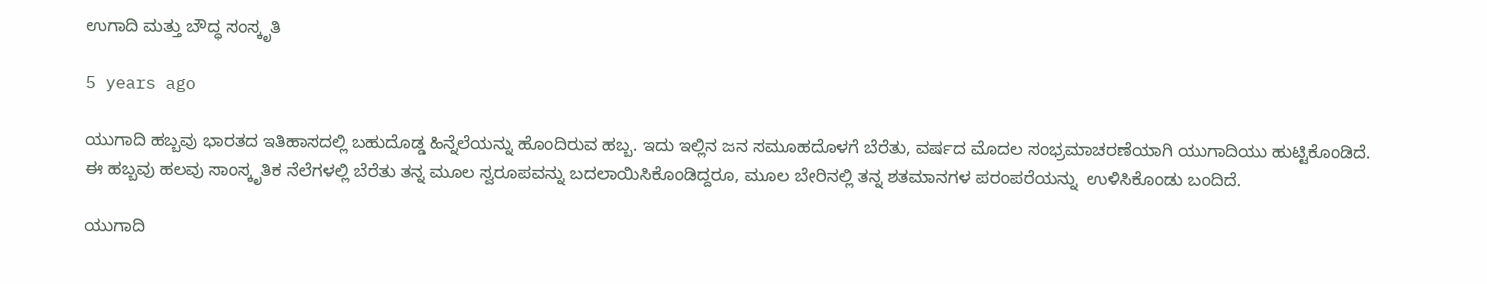ಉಗಾದಿ ಮತ್ತು ಬೌದ್ಧ ಸಂಸ್ಕೃತಿ

5 years ago

ಯುಗಾದಿ ಹಬ್ಬವು ಭಾರತದ ಇತಿಹಾಸದಲ್ಲಿ ಬಹುದೊಡ್ಡ ಹಿನ್ನೆಲೆಯನ್ನು ಹೊಂದಿರುವ ಹಬ್ಬ. ಇದು ಇಲ್ಲಿನ ಜನ ಸಮೂಹದೊಳಗೆ ಬೆರೆತು, ವರ್ಷದ ಮೊದಲ ಸಂಭ್ರಮಾಚರಣೆಯಾಗಿ ಯುಗಾದಿಯು ಹುಟ್ಟಿಕೊಂಡಿದೆ. ಈ ಹಬ್ಬವು ಹಲವು ಸಾಂಸ್ಕೃತಿಕ ನೆಲೆಗಳಲ್ಲಿ ಬೆರೆತು ತನ್ನ ಮೂಲ ಸ್ವರೂಪವನ್ನು ಬದಲಾಯಿಸಿಕೊಂಡಿದ್ದರೂ, ಮೂಲ ಬೇರಿನಲ್ಲಿ ತನ್ನ ಶತಮಾನಗಳ ಪರಂಪರೆಯನ್ನು  ಉಳಿಸಿಕೊಂಡು ಬಂದಿದೆ.

ಯುಗಾದಿ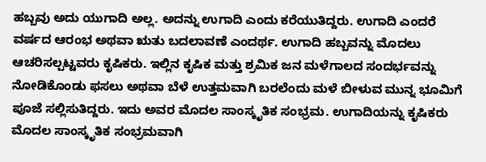ಹಬ್ಬವು ಅದು ಯುಗಾದಿ ಅಲ್ಲ. ಅದನ್ನು ಉಗಾದಿ ಎಂದು ಕರೆಯುತಿದ್ದರು. ಉಗಾದಿ ಎಂದರೆ ವರ್ಷದ ಆರಂಭ ಅಥವಾ ಋತು ಬದಲಾವಣೆ ಎಂದರ್ಥ. ಉಗಾದಿ ಹಬ್ಬವನ್ನು ಮೊದಲು ಆಚರಿಸಲ್ಪಟ್ಟವರು ಕೃಷಿಕರು. ಇಲ್ಲಿನ ಕೃಷಿಕ ಮತ್ತು ಶ್ರಮಿಕ ಜನ ಮಳೆಗಾಲದ ಸಂದರ್ಭವನ್ನು ನೋಡಿಕೊಂಡು ಫಸಲು ಅಥವಾ ಬೆಳೆ ಉತ್ತಮವಾಗಿ ಬರಲೆಂದು ಮಳೆ ಬೀಳುವ ಮುನ್ನ ಭೂಮಿಗೆ ಪೂಜೆ ಸಲ್ಲಿಸುತಿದ್ದರು. ಇದು ಅವರ ಮೊದಲ ಸಾಂಸ್ಕೃತಿಕ ಸಂಭ್ರಮ. ಉಗಾದಿಯನ್ನು ಕೃಷಿಕರು ಮೊದಲ ಸಾಂಸ್ಕೃತಿಕ ಸಂಭ್ರಮವಾಗಿ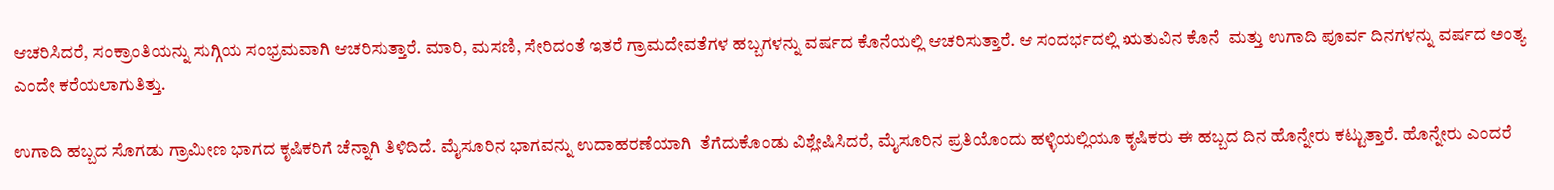ಆಚರಿಸಿದರೆ, ಸಂಕ್ರಾಂತಿಯನ್ನು ಸುಗ್ಗಿಯ ಸಂಭ್ರಮವಾಗಿ ಆಚರಿಸುತ್ತಾರೆ. ಮಾರಿ, ಮಸಣಿ, ಸೇರಿದಂತೆ ಇತರೆ ಗ್ರಾಮದೇವತೆಗಳ ಹಬ್ಬಗಳನ್ನು ವರ್ಷದ ಕೊನೆಯಲ್ಲಿ ಆಚರಿಸುತ್ತಾರೆ. ಆ ಸಂದರ್ಭದಲ್ಲಿ ಋತುವಿನ ಕೊನೆ  ಮತ್ತು ಉಗಾದಿ ಪೂರ್ವ ದಿನಗಳನ್ನು ವರ್ಷದ ಅಂತ್ಯ ಎಂದೇ ಕರೆಯಲಾಗುತಿತ್ತು.

ಉಗಾದಿ ಹಬ್ಬದ ಸೊಗಡು ಗ್ರಾಮೀಣ ಭಾಗದ ಕೃಷಿಕರಿಗೆ ಚೆನ್ನಾಗಿ ತಿಳಿದಿದೆ. ಮೈಸೂರಿನ ಭಾಗವನ್ನು ಉದಾಹರಣೆಯಾಗಿ  ತೆಗೆದುಕೊಂಡು ವಿಶ್ಲೇಷಿಸಿದರೆ, ಮೈಸೂರಿನ ಪ್ರತಿಯೊಂದು ಹಳ್ಳಿಯಲ್ಲಿಯೂ ಕೃಷಿಕರು ಈ ಹಬ್ಬದ ದಿನ ಹೊನ್ನೇರು ಕಟ್ಟುತ್ತಾರೆ. ಹೊನ್ನೇರು ಎಂದರೆ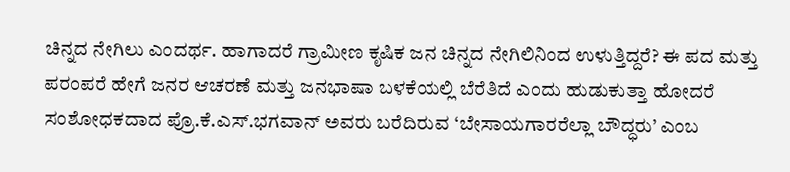ಚಿನ್ನದ ನೇಗಿಲು ಎಂದರ್ಥ. ಹಾಗಾದರೆ ಗ್ರಾಮೀಣ ಕೃಷಿಕ ಜನ ಚಿನ್ನದ ನೇಗಿಲಿನಿಂದ ಉಳುತ್ತಿದ್ದರೆ? ಈ ಪದ ಮತ್ತು ಪರಂಪರೆ ಹೇಗೆ ಜನರ ಆಚರಣೆ ಮತ್ತು ಜನಭಾಷಾ ಬಳಕೆಯಲ್ಲಿ ಬೆರೆತಿದೆ ಎಂದು ಹುಡುಕುತ್ತಾ ಹೋದರೆ ಸಂಶೋಧಕದಾದ ಪ್ರೊ.ಕೆ.ಎಸ್.ಭಗವಾನ್ ಅವರು ಬರೆದಿರುವ ‘ಬೇಸಾಯಗಾರರೆಲ್ಲಾ ಬೌದ್ಧರು’ ಎಂಬ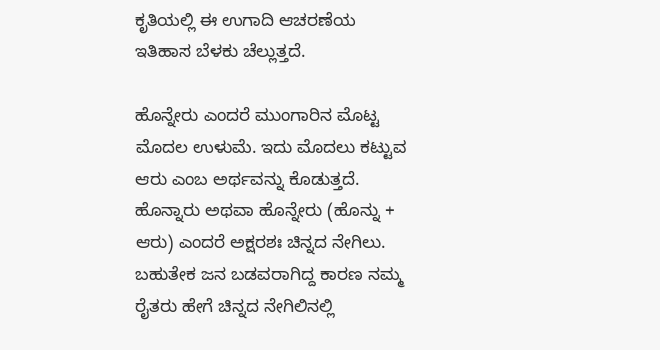ಕೃತಿಯಲ್ಲಿ ಈ ಉಗಾದಿ ಆಚರಣೆಯ ಇತಿಹಾಸ ಬೆಳಕು ಚೆಲ್ಲುತ್ತದೆ.

ಹೊನ್ನೇರು ಎಂದರೆ ಮುಂಗಾರಿನ ಮೊಟ್ಟ ಮೊದಲ ಉಳುಮೆ. ಇದು ಮೊದಲು ಕಟ್ಟುವ ಆರು ಎಂಬ ಅರ್ಥವನ್ನು ಕೊಡುತ್ತದೆ. ಹೊನ್ನಾರು ಅಥವಾ ಹೊನ್ನೇರು (ಹೊನ್ನು + ಆರು) ಎಂದರೆ ಅಕ್ಷರಶಃ ಚಿನ್ನದ ನೇಗಿಲು. ಬಹುತೇಕ ಜನ ಬಡವರಾಗಿದ್ದ ಕಾರಣ ನಮ್ಮ ರೈತರು ಹೇಗೆ ಚಿನ್ನದ ನೇಗಿಲಿನಲ್ಲಿ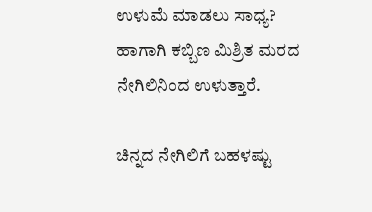ಉಳುಮೆ ಮಾಡಲು ಸಾಧ್ಯ? ಹಾಗಾಗಿ ಕಬ್ಬಿಣ ಮಿಶ್ರಿತ ಮರದ ನೇಗಿಲಿನಿಂದ ಉಳುತ್ತಾರೆ.

ಚಿನ್ನದ ನೇಗಿಲಿಗೆ ಬಹಳಷ್ಟು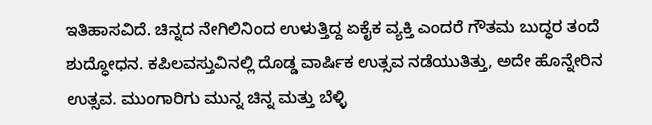ಇತಿಹಾಸವಿದೆ. ಚಿನ್ನದ ನೇಗಿಲಿನಿಂದ ಉಳುತ್ತಿದ್ದ ಏಕೈಕ ವ್ಯಕ್ತಿ ಎಂದರೆ ಗೌತಮ ಬುದ್ಧರ ತಂದೆ ಶುದ್ಧೋಧನ. ಕಪಿಲವಸ್ತುವಿನಲ್ಲಿ ದೊಡ್ಡ ವಾರ್ಷಿಕ ಉತ್ಸವ ನಡೆಯುತಿತ್ತು, ಅದೇ ಹೊನ್ನೇರಿನ ಉತ್ಸವ. ಮುಂಗಾರಿಗು ಮುನ್ನ ಚಿನ್ನ ಮತ್ತು ಬೆಳ್ಳಿ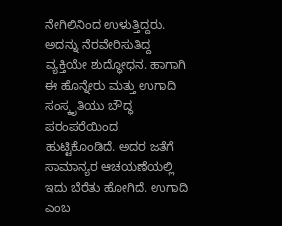ನೇಗಿಲಿನಿಂದ ಉಳುತ್ತಿದ್ದರು. ಅದನ್ನು ನೆರವೇರಿಸುತಿದ್ದ ವ್ಯಕ್ತಿಯೇ ಶುದ್ಧೋಧನ. ಹಾಗಾಗಿ ಈ ಹೊನ್ನೇರು ಮತ್ತು ಉಗಾದಿ ಸಂಸ್ಕೃತಿಯು ಬೌದ್ಧ ಪರಂಪರೆಯಿಂದ ಹುಟ್ಟಿಕೊಂಡಿದೆ. ಅದರ ಜತೆಗೆ ಸಾಮಾನ್ಯರ ಆಚಯಣೆಯಲ್ಲಿ ಇದು ಬೆರೆತು ಹೋಗಿದೆ. ಉಗಾದಿ ಎಂಬ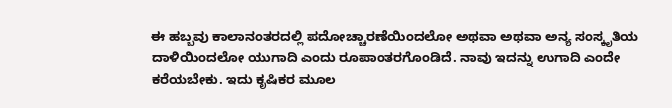ಈ ಹಬ್ಬವು ಕಾಲಾನಂತರದಲ್ಲಿ ಪದೋಚ್ಚಾರಣೆಯಿಂದಲೋ ಅಥವಾ ಅಥವಾ ಅನ್ಯ ಸಂಸ್ಕೃತಿಯ ದಾಳಿಯಿಂದಲೋ ಯುಗಾದಿ ಎಂದು ರೂಪಾಂತರಗೊಂಡಿದೆ. ನಾವು ಇದನ್ನು ಉಗಾದಿ ಎಂದೇ ಕರೆಯಬೇಕು. ಇದು ಕೃಷಿಕರ ಮೂಲ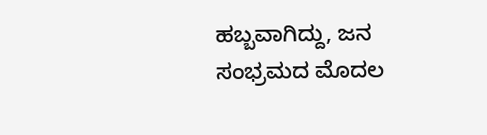ಹಬ್ಬವಾಗಿದ್ದು, ಜನ ಸಂಭ್ರಮದ ಮೊದಲ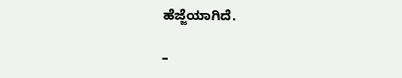ಹೆಜ್ಜೆಯಾಗಿದೆ.

–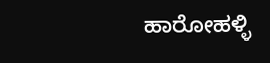ಹಾರೋಹಳ್ಳಿ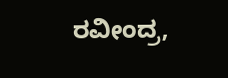ರವೀಂದ್ರ,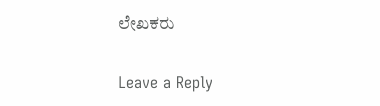ಲೇಖಕರು

Leave a Reply